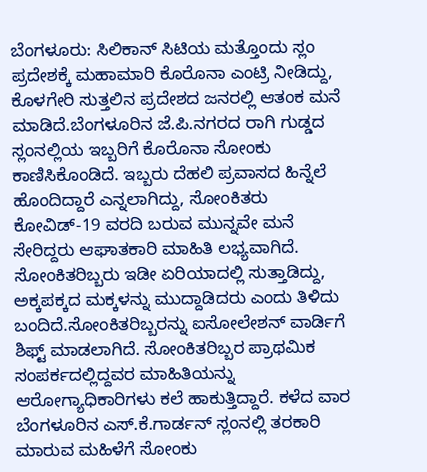ಬೆಂಗಳೂರು: ಸಿಲಿಕಾನ್ ಸಿಟಿಯ ಮತ್ತೊಂದು ಸ್ಲಂ ಪ್ರದೇಶಕ್ಕೆ ಮಹಾಮಾರಿ ಕೊರೊನಾ ಎಂಟ್ರಿ ನೀಡಿದ್ದು, ಕೊಳಗೇರಿ ಸುತ್ತಲಿನ ಪ್ರದೇಶದ ಜನರಲ್ಲಿ ಆತಂಕ ಮನೆ ಮಾಡಿದೆ.ಬೆಂಗಳೂರಿನ ಜೆ.ಪಿ.ನಗರದ ರಾಗಿ ಗುಡ್ಡದ ಸ್ಲಂನಲ್ಲಿಯ ಇಬ್ಬರಿಗೆ ಕೊರೊನಾ ಸೋಂಕು ಕಾಣಿಸಿಕೊಂಡಿದೆ. ಇಬ್ಬರು ದೆಹಲಿ ಪ್ರವಾಸದ ಹಿನ್ನೆಲೆ ಹೊಂದಿದ್ದಾರೆ ಎನ್ನಲಾಗಿದ್ದು, ಸೋಂಕಿತರು ಕೋವಿಡ್-19 ವರದಿ ಬರುವ ಮುನ್ನವೇ ಮನೆ ಸೇರಿದ್ದರು ಆಘಾತಕಾರಿ ಮಾಹಿತಿ ಲಭ್ಯವಾಗಿದೆ. ಸೋಂಕಿತರಿಬ್ಬರು ಇಡೀ ಏರಿಯಾದಲ್ಲಿ ಸುತ್ತಾಡಿದ್ದು, ಅಕ್ಕಪಕ್ಕದ ಮಕ್ಕಳನ್ನು ಮುದ್ದಾಡಿದರು ಎಂದು ತಿಳಿದು ಬಂದಿದೆ.ಸೋಂಕಿತರಿಬ್ಬರನ್ನು ಐಸೋಲೇಶನ್ ವಾರ್ಡಿಗೆ ಶಿಫ್ಟ್ ಮಾಡಲಾಗಿದೆ. ಸೋಂಕಿತರಿಬ್ಬರ ಪ್ರಾಥಮಿಕ ಸಂಪರ್ಕದಲ್ಲಿದ್ದವರ ಮಾಹಿತಿಯನ್ನು ಆರೋಗ್ಯಾಧಿಕಾರಿಗಳು ಕಲೆ ಹಾಕುತ್ತಿದ್ದಾರೆ. ಕಳೆದ ವಾರ ಬೆಂಗಳೂರಿನ ಎಸ್.ಕೆ.ಗಾರ್ಡನ್ ಸ್ಲಂನಲ್ಲಿ ತರಕಾರಿ ಮಾರುವ ಮಹಿಳೆಗೆ ಸೋಂಕು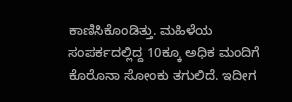ಕಾಣಿಸಿಕೊಂಡಿತ್ತು. ಮಹಿಳೆಯ ಸಂಪರ್ಕದಲ್ಲಿದ್ದ 10ಕ್ಕೂ ಅಧಿಕ ಮಂದಿಗೆ ಕೊರೊನಾ ಸೋಂಕು ತಗುಲಿದೆ. ಇದೀಗ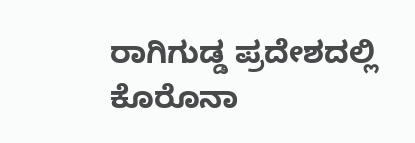ರಾಗಿಗುಡ್ಡ ಪ್ರದೇಶದಲ್ಲಿ ಕೊರೊನಾ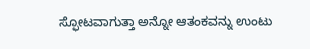ಸ್ಫೋಟವಾಗುತ್ತಾ ಅನ್ನೋ ಆತಂಕವನ್ನು ಉಂಟು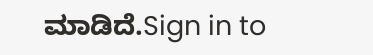ಮಾಡಿದೆ.Sign in to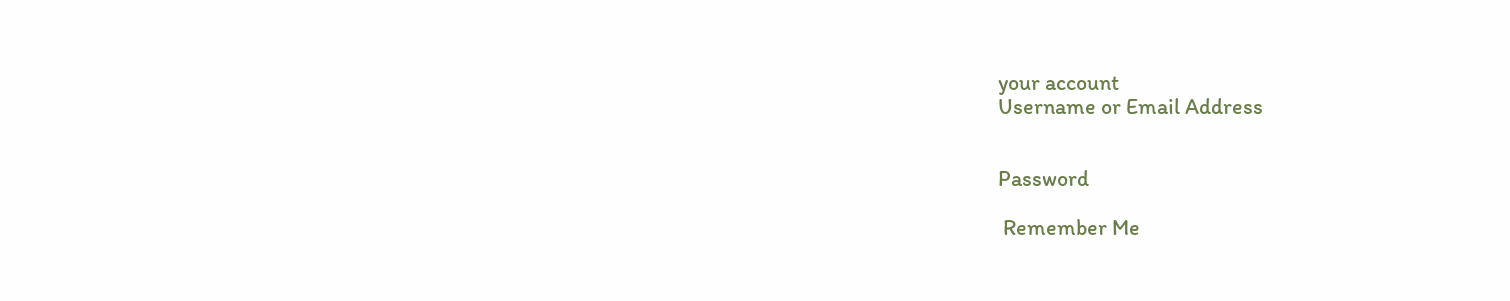your account
Username or Email Address


Password

 Remember Me